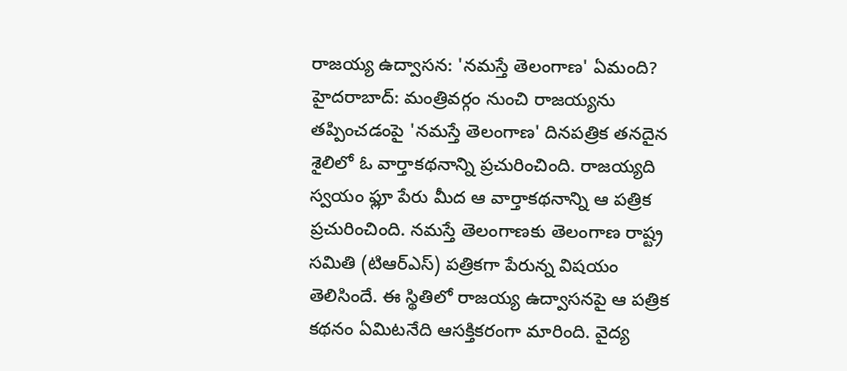రాజయ్య ఉద్వాసన: 'నమస్తే తెలంగాణ' ఏమంది?
హైదరాబాద్: మంత్రివర్గం నుంచి రాజయ్యను తప్పించడంపై 'నమస్తే తెలంగాణ' దినపత్రిక తనదైన శైలిలో ఓ వార్తాకథనాన్ని ప్రచురించింది. రాజయ్యది స్వయం ఫ్లూ పేరు మీద ఆ వార్తాకథనాన్ని ఆ పత్రిక ప్రచురించింది. నమస్తే తెలంగాణకు తెలంగాణ రాష్ట్ర సమితి (టిఆర్ఎస్) పత్రికగా పేరున్న విషయం తెలిసిందే. ఈ స్థితిలో రాజయ్య ఉద్వాసనపై ఆ పత్రిక కథనం ఏమిటనేది ఆసక్తికరంగా మారింది. వైద్య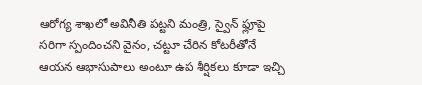ఆరోగ్య శాఖలో అవినీతి పట్టని మంత్రి, స్వైన్ ఫ్లూపై సరిగా స్పందించని వైనం, చట్టూ చేరిన కోటరీతోనే ఆయన ఆభాసుపాలు అంటూ ఉప శీర్షికలు కూడా ఇచ్చి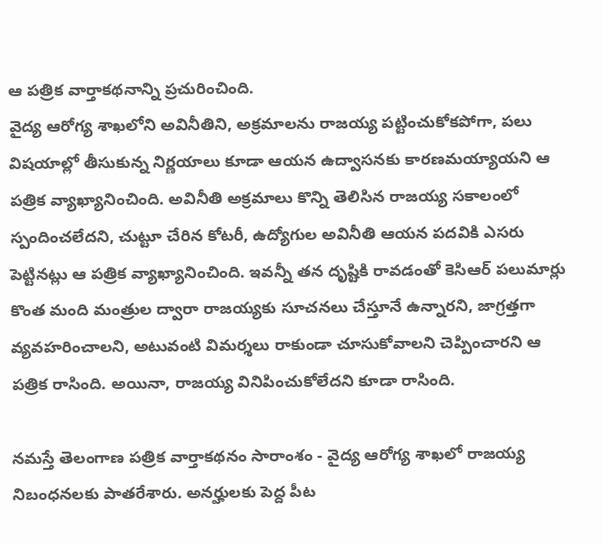ఆ పత్రిక వార్తాకథనాన్ని ప్రచురించింది.
వైద్య ఆరోగ్య శాఖలోని అవినీతిని, అక్రమాలను రాజయ్య పట్టించుకోకపోగా, పలు విషయాల్లో తీసుకున్న నిర్ణయాలు కూడా ఆయన ఉద్వాసనకు కారణమయ్యాయని ఆ పత్రిక వ్యాఖ్యానించింది. అవినీతి అక్రమాలు కొన్ని తెలిసిన రాజయ్య సకాలంలో స్పందించలేదని, చుట్టూ చేరిన కోటరీ, ఉద్యోగుల అవినీతి ఆయన పదవికి ఎసరు పెట్టినట్లు ఆ పత్రిక వ్యాఖ్యానించింది. ఇవన్నీ తన దృష్టికి రావడంతో కెసిఆర్ పలుమార్లు కొంత మంది మంత్రుల ద్వారా రాజయ్యకు సూచనలు చేస్తూనే ఉన్నారని, జాగ్రత్తగా వ్యవహరించాలని, అటువంటి విమర్శలు రాకుండా చూసుకోవాలని చెప్పించారని ఆ పత్రిక రాసింది. అయినా, రాజయ్య వినిపించుకోలేదని కూడా రాసింది.

నమస్తే తెలంగాణ పత్రిక వార్తాకథనం సారాంశం - వైద్య ఆరోగ్య శాఖలో రాజయ్య నిబంధనలకు పాతరేశారు. అనర్హులకు పెద్ద పీట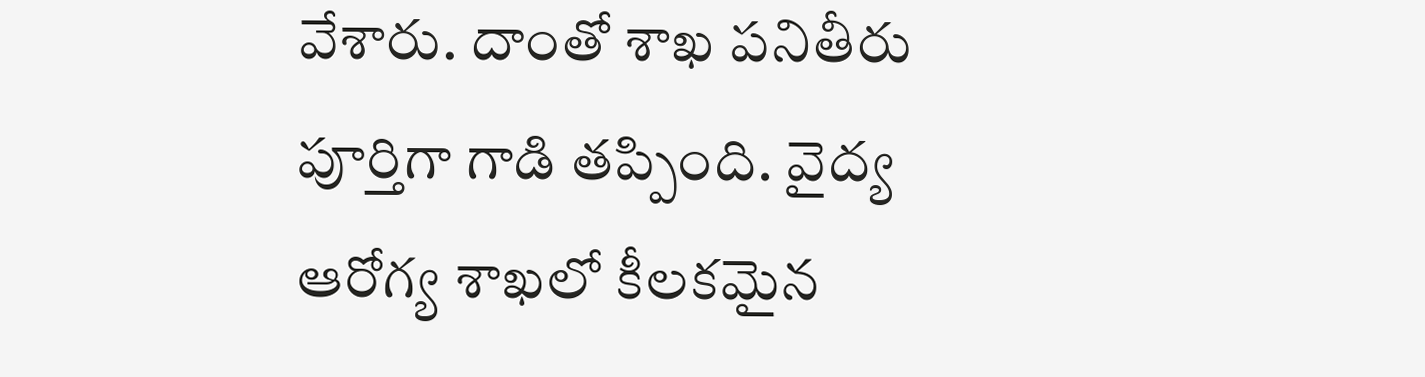వేశారు. దాంతో శాఖ పనితీరు పూర్తిగా గాడి తప్పింది. వైద్య ఆరోగ్య శాఖలో కీలకమైన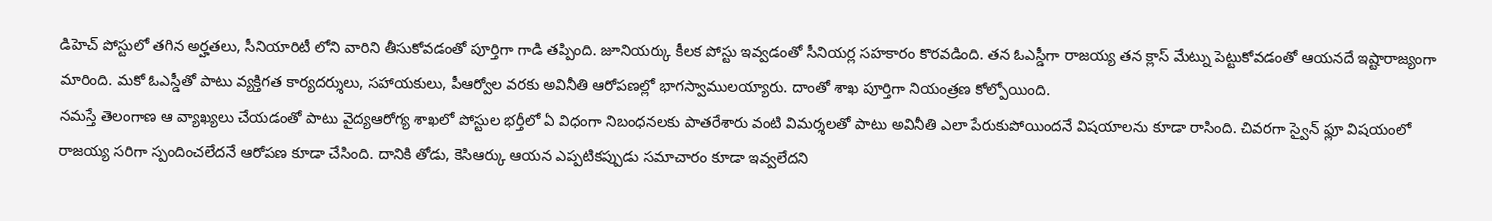డిహెచ్ పోస్టులో తగిన అర్హతలు, సీనియారిటీ లోని వారిని తీసుకోవడంతో పూర్తిగా గాడి తప్పింది. జూనియర్కు కీలక పోస్టు ఇవ్వడంతో సీనియర్ల సహకారం కొరవడింది. తన ఓఎస్డీగా రాజయ్య తన క్లాస్ మేట్ను పెట్టుకోవడంతో ఆయనదే ఇష్టారాజ్యంగా మారింది. మకో ఓఎస్డీతో పాటు వ్యక్తిగత కార్యదర్శులు, సహాయకులు, పీఆర్వోల వరకు అవినీతి ఆరోపణల్లో భాగస్వాములయ్యారు. దాంతో శాఖ పూర్తిగా నియంత్రణ కోల్పోయింది.
నమస్తే తెలంగాణ ఆ వ్యాఖ్యలు చేయడంతో పాటు వైద్యఆరోగ్య శాఖలో పోస్టుల భర్తీలో ఏ విధంగా నిబంధనలకు పాతరేశారు వంటి విమర్శలతో పాటు అవినీతి ఎలా పేరుకుపోయిందనే విషయాలను కూడా రాసింది. చివరగా స్వైన్ ఫ్లూ విషయంలో రాజయ్య సరిగా స్పందించలేదనే ఆరోపణ కూడా చేసింది. దానికి తోడు, కెసిఆర్కు ఆయన ఎప్పటికప్పుడు సమాచారం కూడా ఇవ్వలేదని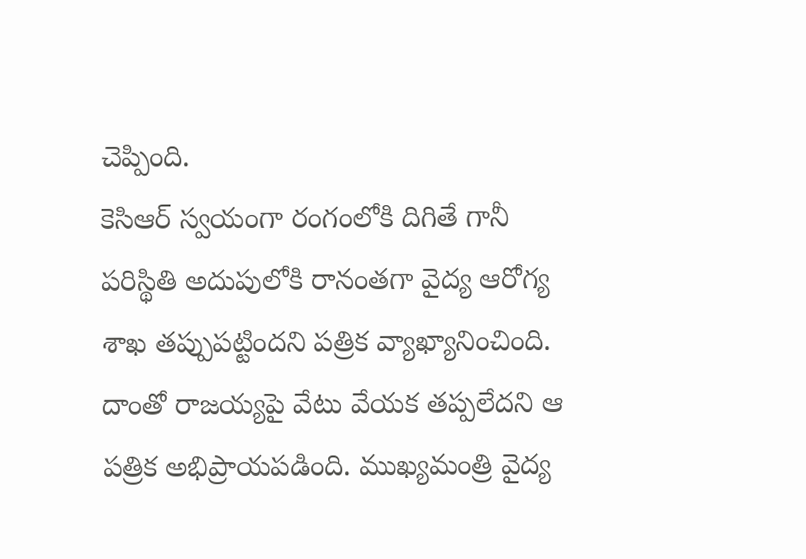చెప్పింది.
కెసిఆర్ స్వయంగా రంగంలోకి దిగితే గానీ పరిస్థితి అదుపులోకి రానంతగా వైద్య ఆరోగ్య శాఖ తప్పుపట్టిందని పత్రిక వ్యాఖ్యానించింది. దాంతో రాజయ్యపై వేటు వేయక తప్పలేదని ఆ పత్రిక అభిప్రాయపడింది. ముఖ్యమంత్రి వైద్య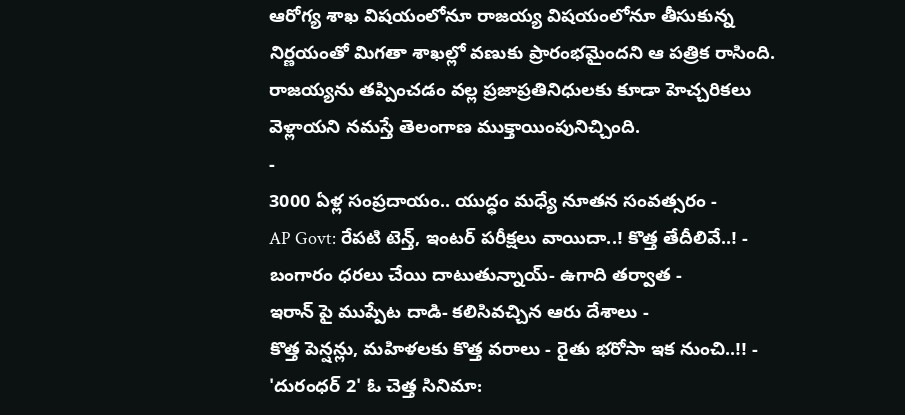ఆరోగ్య శాఖ విషయంలోనూ రాజయ్య విషయంలోనూ తీసుకున్న నిర్ణయంతో మిగతా శాఖల్లో వణుకు ప్రారంభమైందని ఆ పత్రిక రాసింది. రాజయ్యను తప్పించడం వల్ల ప్రజాప్రతినిధులకు కూడా హెచ్చరికలు వెళ్లాయని నమస్తే తెలంగాణ ముక్తాయింపునిచ్చింది.
-
3000 ఏళ్ల సంప్రదాయం.. యుద్ధం మధ్యే నూతన సంవత్సరం -
AP Govt: రేపటి టెన్త్, ఇంటర్ పరీక్షలు వాయిదా..! కొత్త తేదీలివే..! -
బంగారం ధరలు చేయి దాటుతున్నాయ్- ఉగాది తర్వాత -
ఇరాన్ పై ముప్పేట దాడి- కలిసివచ్చిన ఆరు దేశాలు -
కొత్త పెన్షన్లు, మహిళలకు కొత్త వరాలు - రైతు భరోసా ఇక నుంచి..!! -
'దురంధర్ 2' ఓ చెత్త సినిమా: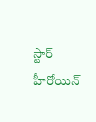స్టార్ హీరోయిన్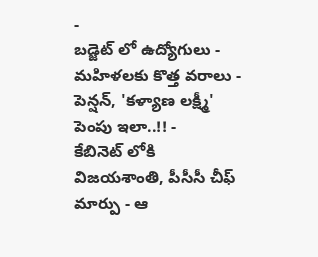-
బడ్జెట్ లో ఉద్యోగులు - మహిళలకు కొత్త వరాలు - పెన్షన్, 'కళ్యాణ లక్ష్మీ' పెంపు ఇలా..!! -
కేబినెట్ లోకి విజయశాంతి, పీసీసీ చీఫ్ మార్పు - ఆ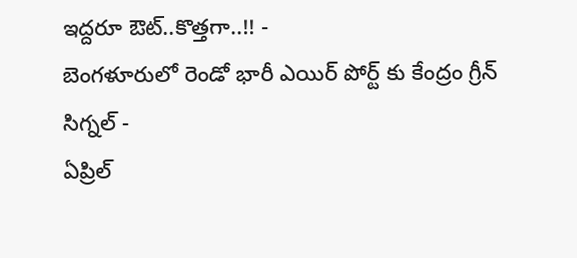ఇద్దరూ ఔట్..కొత్తగా..!! -
బెంగళూరులో రెండో భారీ ఎయిర్ పోర్ట్ కు కేంద్రం గ్రీన్ సిగ్నల్ -
ఏప్రిల్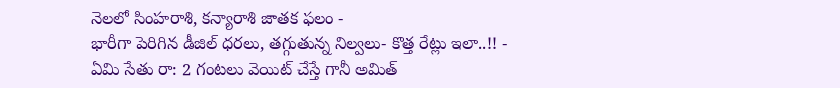నెలలో సింహరాశి, కన్యారాశి జాతక ఫలం -
భారీగా పెరిగిన డీజిల్ ధరలు, తగ్గుతున్న నిల్వలు- కొత్త రేట్లు ఇలా..!! -
ఏమి సేతు రా: 2 గంటలు వెయిట్ చేస్తే గానీ అమిత్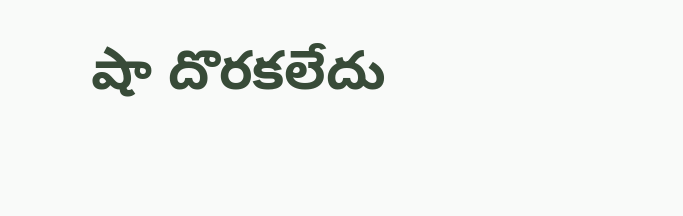షా దొరకలేదు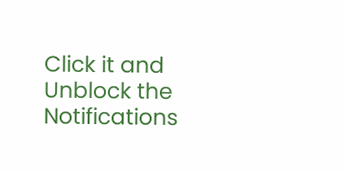Click it and Unblock the Notifications